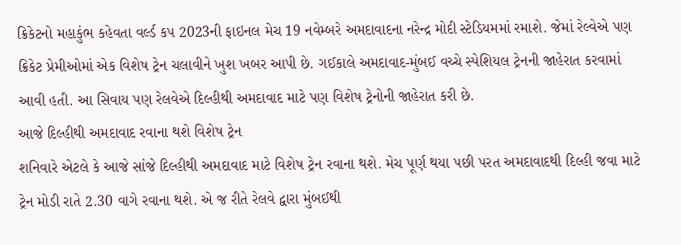ક્રિકેટનો મહાકુંભ કહેવતા વર્લ્ડ કપ 2023ની ફાઇનલ મેચ 19 નવેમ્બરે અમદાવાદના નરેન્દ્ર મોદી સ્ટેડિયમમાં રમાશે. જેમાં રેલ્વેએ પણ ક્રિકેટ પ્રેમીઓમાં એક વિશેષ ટ્રેન ચલાવીને ખુશ ખબર આપી છે. ગઈકાલે અમદાવાદ-મુંબઈ વચ્ચે સ્પેશિયલ ટ્રેનની જાહેરાત કરવામાં આવી હતી. આ સિવાય પણ રેલવેએ દિલ્હીથી અમદાવાદ માટે પણ વિશેષ ટ્રેનોની જાહેરાત કરી છે.
આજે દિલ્હીથી અમદાવાદ રવાના થશે વિશેષ ટ્રેન
શનિવારે એટલે કે આજે સાંજે દિલ્હીથી અમદાવાદ માટે વિશેષ ટ્રેન રવાના થશે. મેચ પૂર્ણ થયા પછી પરત અમદાવાદથી દિલ્હી જવા માટે ટ્રેન મોડી રાતે 2.30 વાગે રવાના થશે. એ જ રીતે રેલવે દ્વારા મુંબઈથી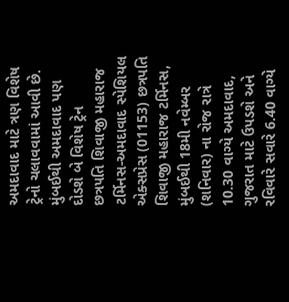અમદાવાદ માટે ત્રણ વિશેષ ટ્રેનો ચલાવવામાં આવી છે.
મુંબઈથી અમદાવાદ પણ દોડશે બે વિશેષ ટ્રેન
છત્રપતિ શિવાજી મહારાજ ટર્મિનસ-અમદાવાદ સ્પેશિયલ એક્સપ્રેસ (01153) છત્રપતિ શિવાજી મહારાજ ટર્મિનસ, મુંબઈથી 18મી નવેમ્બર (શનિવાર) ના રોજ રાત્રે 10.30 વાગ્યે અમદાવાદ, ગુજરાત માટે ઉપડશે અને રવિવારે સવારે 6.40 વાગ્યે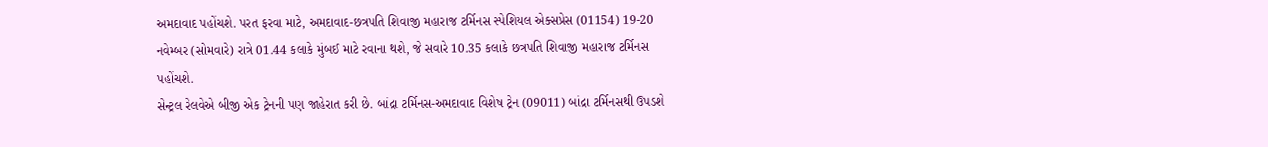અમદાવાદ પહોંચશે. પરત ફરવા માટે, અમદાવાદ-છત્રપતિ શિવાજી મહારાજ ટર્મિનસ સ્પેશિયલ એક્સપ્રેસ (01154) 19-20 નવેમ્બર (સોમવારે) રાત્રે 01.44 કલાકે મુંબઈ માટે રવાના થશે, જે સવારે 10.35 કલાકે છત્રપતિ શિવાજી મહારાજ ટર્મિનસ પહોંચશે.
સેન્ટ્રલ રેલવેએ બીજી એક ટ્રેનની પણ જાહેરાત કરી છે. બાંદ્રા ટર્મિનસ-અમદાવાદ વિશેષ ટ્રેન (09011) બાંદ્રા ટર્મિનસથી ઉપડશે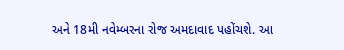અને 18મી નવેમ્બરના રોજ અમદાવાદ પહોંચશે. આ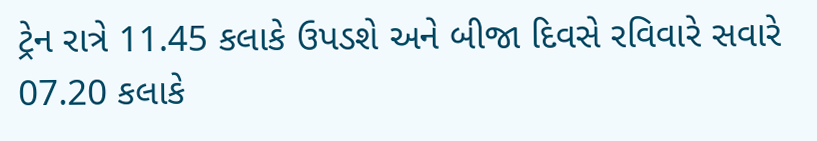ટ્રેન રાત્રે 11.45 કલાકે ઉપડશે અને બીજા દિવસે રવિવારે સવારે 07.20 કલાકે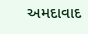અમદાવાદ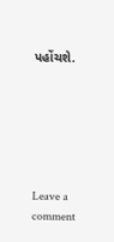પહોંચશે.






Leave a comment